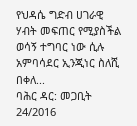የህዳሴ ግድብ ሀገራዊ ሃብት መፍጠር የሚያስችል ወሳኝ ተግባር ነው ሲሉ አምባሳደር ኢንጂነር ስለሺ በቀለ...
ባሕር ዳር: መጋቢት 24/2016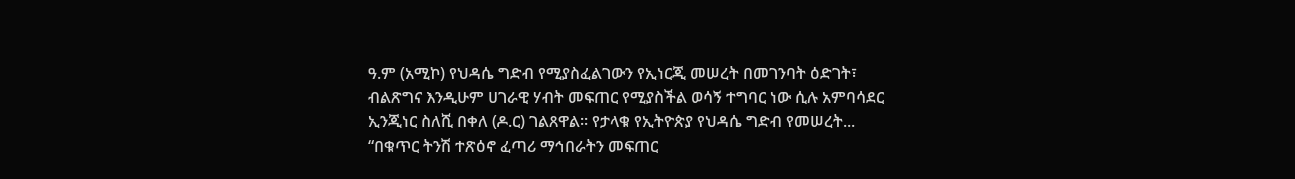ዓ.ም (አሚኮ) የህዳሴ ግድብ የሚያስፈልገውን የኢነርጂ መሠረት በመገንባት ዕድገት፣ ብልጽግና እንዲሁም ሀገራዊ ሃብት መፍጠር የሚያስችል ወሳኝ ተግባር ነው ሲሉ አምባሳደር ኢንጂነር ስለሺ በቀለ (ዶ.ር) ገልጸዋል። የታላቁ የኢትዮጵያ የህዳሴ ግድብ የመሠረት...
“በቁጥር ትንሽ ተጽዕኖ ፈጣሪ ማኅበራትን መፍጠር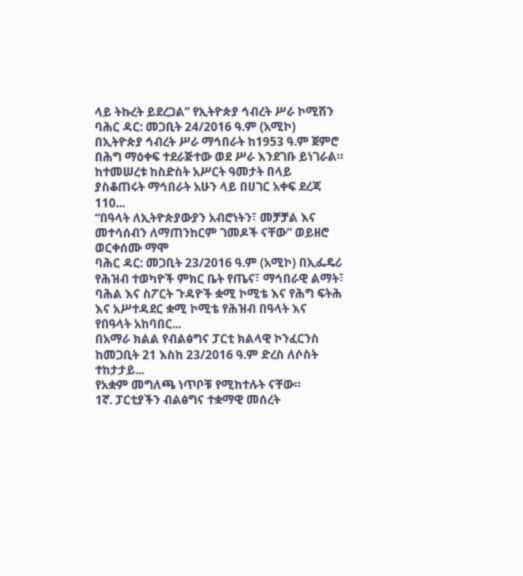ላይ ትኩረት ይደረጋል” የኢትዮጵያ ኅብረት ሥራ ኮሚሽን
ባሕር ዳር: መጋቢት 24/2016 ዓ.ም (አሚኮ) በኢትዮጵያ ኅብረት ሥራ ማኅበራት ከ1953 ዓ.ም ጀምሮ በሕግ ማዕቀፍ ተደራጅተው ወደ ሥራ እንደገቡ ይነገራል። ከተመሠረቱ ከስድስት አሥርት ዓመታት በላይ ያስቆጠሩት ማኅበራት አሁን ላይ በሀገር አቀፍ ደረጃ 110...
“በዓላት ለኢትዮጵያውያን አብሮነትን፣ መቻቻል እና መተሳሰብን ለማጠንከርም ገመዶች ናቸው” ወይዘሮ ወርቀሰሙ ማሞ
ባሕር ዳር: መጋቢት 23/2016 ዓ.ም (አሚኮ) በኢፌዴሪ የሕዝብ ተወካዮች ምክር ቤት የጤና፣ ማኅበራዊ ልማት፣ ባሕል እና ስፖርት ጉዳዮች ቋሚ ኮሚቴ እና የሕግ ፍትሕ እና አሥተዳደር ቋሚ ኮሚቴ የሕዝብ በዓላት እና የበዓላት አከባበር...
በአማራ ክልል የብልፅግና ፓርቲ ክልላዊ ኮንፈርንስ ከመጋቢት 21 እስከ 23/2016 ዓ.ም ድረስ ለሶስት ተከታታይ...
የአቋም መግለጫ ነጥቦቹ የሚከተሉት ናቸው።
1ኛ. ፓርቲያችን ብልፅግና ተቋማዊ መሰረት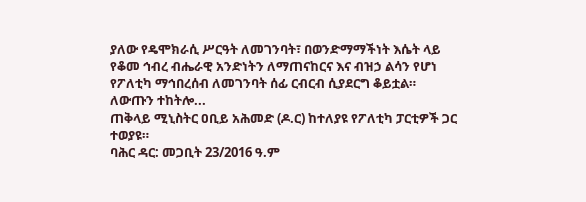ያለው የዴሞክራሲ ሥርዓት ለመገንባት፣ በወንድማማችነት እሴት ላይ የቆመ ኅብረ ብሔራዊ አንድነትን ለማጠናከርና እና ብዝኃ ልሳን የሆነ የፖለቲካ ማኅበረሰብ ለመገንባት ሰፊ ርብርብ ሲያደርግ ቆይቷል። ለውጡን ተከትሎ...
ጠቅላይ ሚኒስትር ዐቢይ አሕመድ (ዶ.ር) ከተለያዩ የፖለቲካ ፓርቲዎች ጋር ተወያዩ።
ባሕር ዳር: መጋቢት 23/2016 ዓ.ም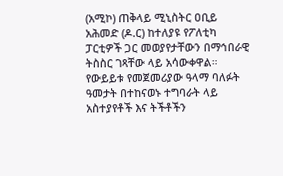(አሚኮ) ጠቅላይ ሚኒስትር ዐቢይ አሕመድ (ዶ.ር) ከተለያዩ የፖለቲካ ፓርቲዎች ጋር መወያየታቸውን በማኅበራዊ ትስስር ገጻቸው ላይ አሳውቀዋል። የውይይቱ የመጀመሪያው ዓላማ ባለፉት ዓመታት በተከናወኑ ተግባራት ላይ አስተያየቶች እና ትችቶችን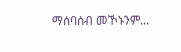ማሰባሰብ መኾኑንም...